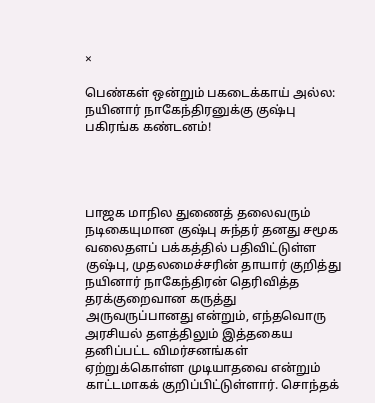×

பெண்கள் ஒன்றும் பகடைக்காய் அல்ல: நயினார் நாகேந்திரனுக்கு குஷ்பு பகிரங்க கண்டனம்!




பாஜக மாநில துணைத் தலைவரும் நடிகையுமான குஷ்பு சுந்தர் தனது சமூக வலைதளப் பக்கத்தில் பதிவிட்டுள்ள குஷ்பு, முதலமைச்சரின் தாயார் குறித்து நயினார் நாகேந்திரன் தெரிவித்த தரக்குறைவான கருத்து அருவருப்பானது என்றும், எந்தவொரு அரசியல் தளத்திலும் இத்தகைய தனிப்பட்ட விமர்சனங்கள் ஏற்றுக்கொள்ள முடியாதவை என்றும் காட்டமாகக் குறிப்பிட்டுள்ளார். சொந்தக்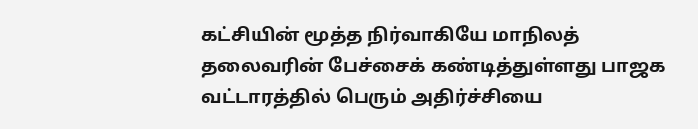கட்சியின் மூத்த நிர்வாகியே மாநிலத் தலைவரின் பேச்சைக் கண்டித்துள்ளது பாஜக வட்டாரத்தில் பெரும் அதிர்ச்சியை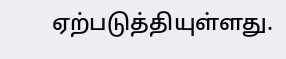ஏற்படுத்தியுள்ளது.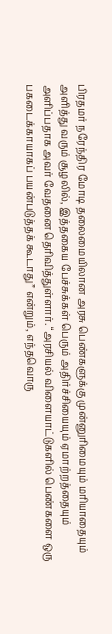பிரதமர் நரேந்திர மோடி தலைமையிலான அரசு பெண்களுக்கு முன்னுரிமையும் மரியாதையும் அளித்து வரும் சூழலில், இத்தகைய பேச்சுக்கள் பெரும் அதிர்ச்சியையும் ஏமாற்றத்தையும் அளிப்பதாக அவர் வேதனை தெரிவித்துள்ளார். “அரசியல் விளையாட்டுகளில் பெண்களை ஒரு பகடைக்காயாகப் பயன்படுத்தக் கூடாது” என்றும், எந்தவொரு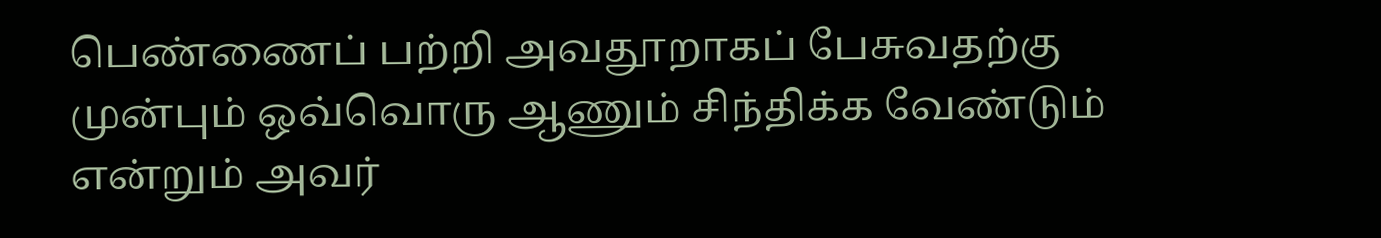பெண்ணைப் பற்றி அவதூறாகப் பேசுவதற்கு முன்பும் ஒவ்வொரு ஆணும் சிந்திக்க வேண்டும் என்றும் அவர்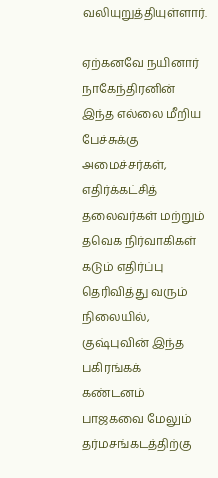வலியுறுத்தியுள்ளார்.

ஏற்கனவே நயினார் நாகேந்திரனின் இந்த எல்லை மீறிய பேச்சுக்கு அமைச்சர்கள், எதிர்க்கட்சித் தலைவர்கள் மற்றும் தவெக நிர்வாகிகள் கடும் எதிர்ப்பு தெரிவித்து வரும் நிலையில், குஷ்புவின் இந்த பகிரங்கக் கண்டனம் பாஜகவை மேலும் தர்மசங்கடத்திற்கு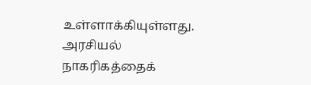உள்ளாக்கியுள்ளது. அரசியல் நாகரிகத்தைக்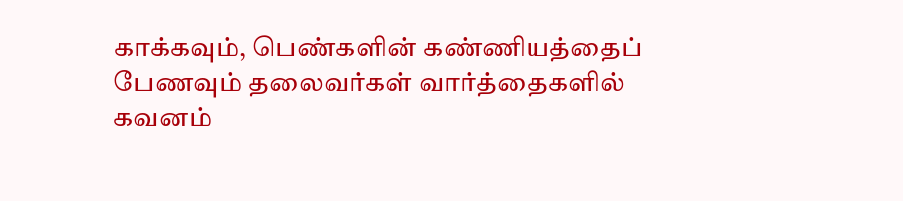காக்கவும், பெண்களின் கண்ணியத்தைப் பேணவும் தலைவர்கள் வார்த்தைகளில் கவனம்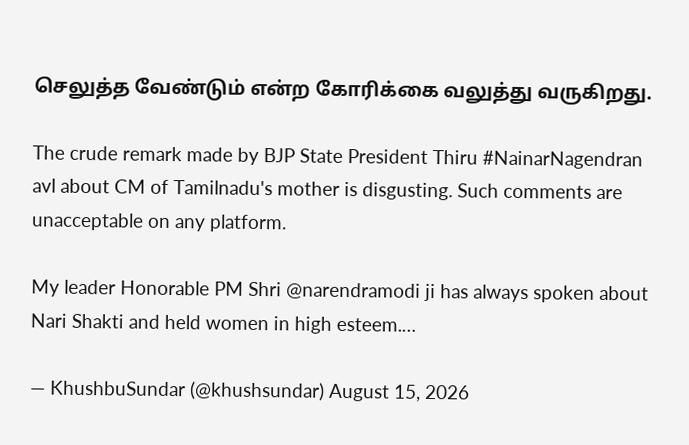செலுத்த வேண்டும் என்ற கோரிக்கை வலுத்து வருகிறது.

The crude remark made by BJP State President Thiru #NainarNagendran avl about CM of Tamilnadu's mother is disgusting. Such comments are unacceptable on any platform.

My leader Honorable PM Shri @narendramodi ji has always spoken about Nari Shakti and held women in high esteem.…

— KhushbuSundar (@khushsundar) August 15, 2026